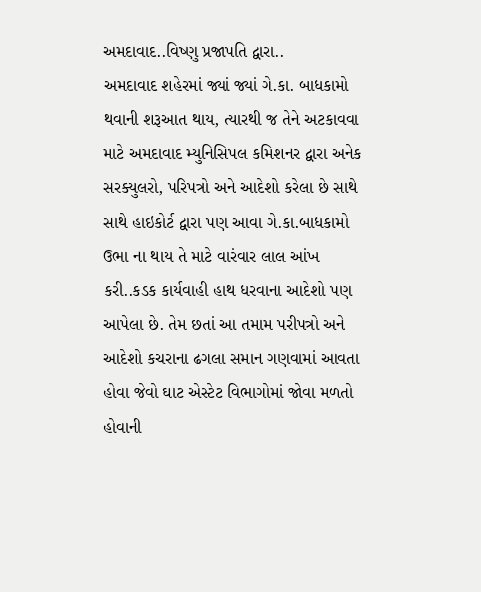અમદાવાદ..વિષ્ણુ પ્રજાપતિ દ્વારા..
અમદાવાદ શહેરમાં જ્યાં જ્યાં ગે.કા. બાધકામો થવાની શરૂઆત થાય, ત્યારથી જ તેને અટકાવવા માટે અમદાવાદ મ્યુનિસિપલ કમિશનર દ્વારા અનેક સરક્યુલરો, પરિપત્રો અને આદેશો કરેલા છે સાથે સાથે હાઇકોર્ટ દ્વારા પણ આવા ગે.કા.બાધકામો ઉભા ના થાય તે માટે વારંવાર લાલ આંખ કરી..કડક કાર્યવાહી હાથ ધરવાના આદેશો પણ આપેલા છે. તેમ છતાં આ તમામ પરીપત્રો અને આદેશો કચરાના ઢગલા સમાન ગણવામાં આવતા હોવા જેવો ઘાટ એસ્ટેટ વિભાગોમાં જોવા મળતો હોવાની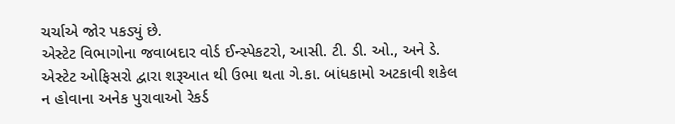ચર્ચાએ જોર પકડ્યું છે.
એસ્ટેટ વિભાગોના જવાબદાર વોર્ડ ઈન્સ્પેકટરો, આસી. ટી. ડી. ઓ., અને ડે. એસ્ટેટ ઓફિસરો દ્વારા શરૂઆત થી ઉભા થતા ગે.કા. બાંધકામો અટકાવી શકેલ ન હોવાના અનેક પુરાવાઓ રેકર્ડ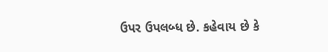ઉપર ઉપલબ્ધ છે. કહેવાય છે કે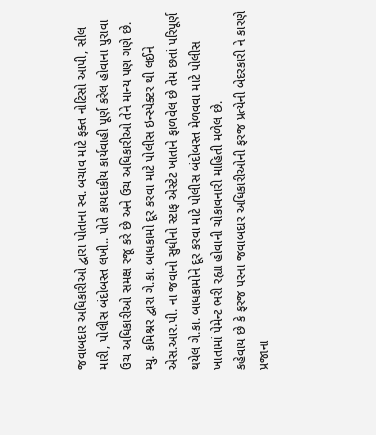જવાબદાર અધિકારીઓ દ્વારા પોતાના સ્વ. બચાવ માટે ફક્ત નોટિસો આપી, સીલ મારી, પોલીસ બંદોબસ્ત લખી.. પોતે કાયદાકીય કાર્યવાહી પૂર્ણ કરેલ હોવાના પુરાવા ઉચ અધિકારીઓ સમક્ષ રજૂ કરે છે અને ઉચ અધિકારીઓ તેને માન્ય પણ ગણે છે.
મ્યુ. કમિશ્નર દ્વારા ગે.કા. બાધકામો દૂર કરવા માટે પોલીસ ઇન્સ્પેક્ટર થી લઈને એસ.આર.પી. ના જવાનો સુધીનો સ્ટાફ એસ્ટેટ ખાતાને ફાળવેલ છે તેમ છતાં પરિપૂર્ણ થયેલ ગે.કા. બાધકામોને દૂર કરવા માટે પોલીસ બંદોબસ્ત મેળવવા માટે પોલીસ ખાતામાં પેમેન્ટ ભરી રહ્યા હોવાની ચોકાવનારી માહિતી મળેલ છે.
કહેવાય છે કે ફરજ પરના જવાબદાર અધિકારીઓની ફરજ પ્રત્યેની બેદરકારી ને કારણે પ્રજાના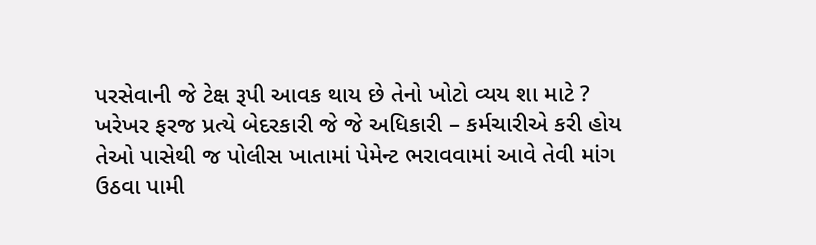પરસેવાની જે ટેક્ષ રૂપી આવક થાય છે તેનો ખોટો વ્યય શા માટે ? ખરેખર ફરજ પ્રત્યે બેદરકારી જે જે અધિકારી – કર્મચારીએ કરી હોય તેઓ પાસેથી જ પોલીસ ખાતામાં પેમેન્ટ ભરાવવામાં આવે તેવી માંગ ઉઠવા પામી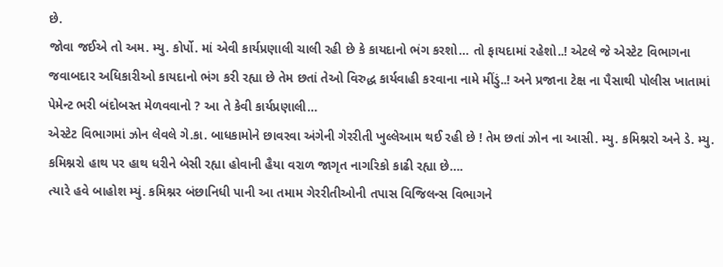છે.
જોવા જઈએ તો અમ. મ્યુ. કોર્પો. માં એવી કાર્યપ્રણાલી ચાલી રહી છે કે કાયદાનો ભંગ કરશો… તો ફાયદામાં રહેશો..! એટલે જે એસ્ટેટ વિભાગના જવાબદાર અધિકારીઓ કાયદાનો ભંગ કરી રહ્યા છે તેમ છતાં તેઓ વિરુદ્ધ કાર્યવાહી કરવાના નામે મીંડું..! અને પ્રજાના ટેક્ષ ના પૈસાથી પોલીસ ખાતામાં પેમેન્ટ ભરી બંદોબસ્ત મેળવવાનો ? આ તે કેવી કાર્યપ્રણાલી…
એસ્ટેટ વિભાગમાં ઝોન લેવલે ગે.કા. બાધકામોને છાવરવા અંગેની ગેરરીતી ખુલ્લેઆમ થઈ રહી છે ! તેમ છતાં ઝોન ના આસી. મ્યુ. કમિશ્નરો અને ડે. મ્યુ. કમિશ્નરો હાથ પર હાથ ધરીને બેસી રહ્યા હોવાની હૈયા વરાળ જાગૃત નાગરિકો કાઢી રહ્યા છે….
ત્યારે હવે બાહોશ મ્યું. કમિશ્નર બંછાનિધી પાની આ તમામ ગેરરીતીઓની તપાસ વિજિલન્સ વિભાગને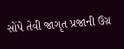સોંપે તેવી જાગૃત પ્રજાની ઉગ્ર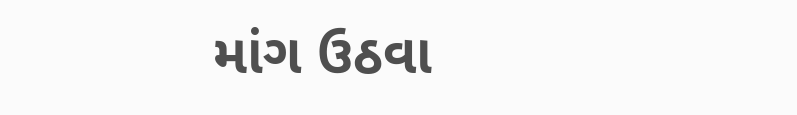માંગ ઉઠવા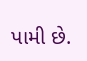પામી છે.